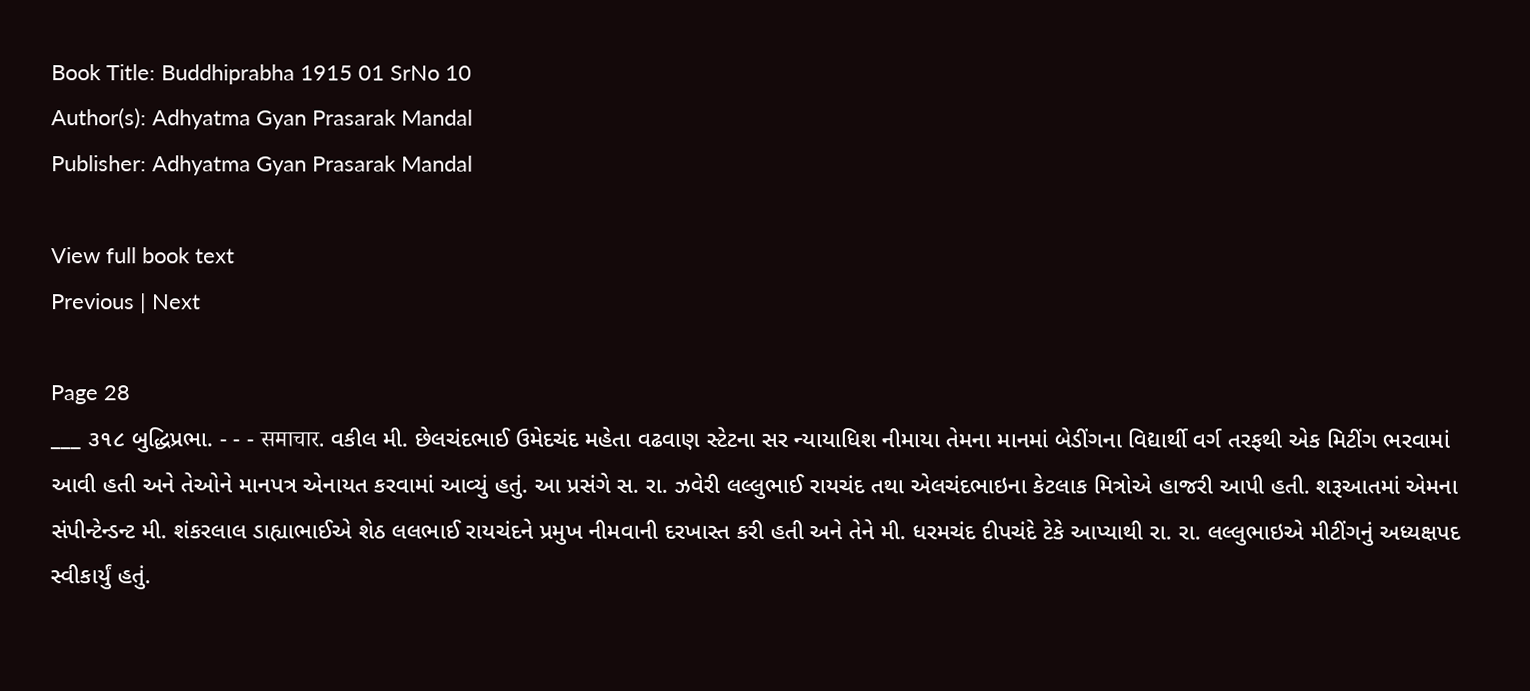Book Title: Buddhiprabha 1915 01 SrNo 10
Author(s): Adhyatma Gyan Prasarak Mandal
Publisher: Adhyatma Gyan Prasarak Mandal

View full book text
Previous | Next

Page 28
___ ૩૧૮ બુદ્ધિપ્રભા. - - - समाचार. વકીલ મી. છેલચંદભાઈ ઉમેદચંદ મહેતા વઢવાણ સ્ટેટના સર ન્યાયાધિશ નીમાયા તેમના માનમાં બેડીંગના વિદ્યાર્થી વર્ગ તરફથી એક મિટીંગ ભરવામાં આવી હતી અને તેઓને માનપત્ર એનાયત કરવામાં આવ્યું હતું. આ પ્રસંગે સ. રા. ઝવેરી લલ્લુભાઈ રાયચંદ તથા એલચંદભાઇના કેટલાક મિત્રોએ હાજરી આપી હતી. શરૂઆતમાં એમના સંપીન્ટેન્ડન્ટ મી. શંકરલાલ ડાહ્યાભાઈએ શેઠ લલભાઈ રાયચંદને પ્રમુખ નીમવાની દરખાસ્ત કરી હતી અને તેને મી. ધરમચંદ દીપચંદે ટેકે આપ્યાથી રા. રા. લલ્લુભાઇએ મીટીંગનું અધ્યક્ષપદ સ્વીકાર્યું હતું.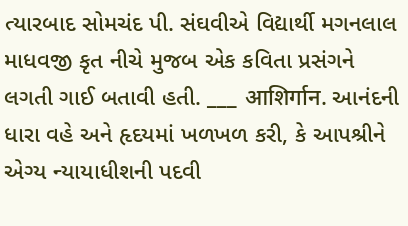ત્યારબાદ સોમચંદ પી. સંઘવીએ વિદ્યાર્થી મગનલાલ માધવજી કૃત નીચે મુજબ એક કવિતા પ્રસંગને લગતી ગાઈ બતાવી હતી. ___ आशिर्गान. આનંદની ધારા વહે અને હૃદયમાં ખળખળ કરી, કે આપશ્રીને એગ્ય ન્યાયાધીશની પદવી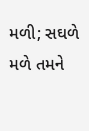મળી; સઘળે મળે તમને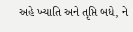અહે ખ્યાતિ અને તૃપ્તિ બધે, ને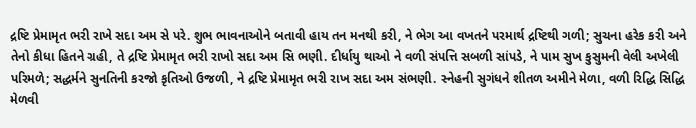દ્રષ્ટિ પ્રેમામૃત ભરી રાખે સદા અમ સે પરે. શુભ ભાવનાઓને બતાવી હાય તન મનથી કરી, ને ભેગ આ વખતને પરમાર્થ દ્રષ્ટિથી ગળી; સુચના હરેક કરી અને તેનો કીધા હિતને ગ્રહી, તે દ્રષ્ટિ પ્રેમામૃત ભરી રાખો સદા અમ સિ ભણી. દીર્ધાયુ થાઓ ને વળી સંપત્તિ સબળી સાંપડે, ને પામ સુખ કુસુમની વેલી અખેલી પરિમળે; સદ્ધર્મને સુનતિની કરજો કૃતિઓ ઉજળી, ને દ્રષ્ટિ પ્રેમામૃત ભરી રાખ સદા અમ સંભણી. સ્નેહની સુગંધને શીતળ અમીને મેળા, વળી રિદ્ધિ સિદ્ધિ મેળવી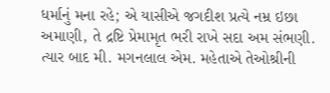ધર્માનું મના રહે; એ યાસીએ જગદીશ પ્રત્યે નમ્ર ઇછા અમાણી, તે દ્રષ્ટિ પ્રેમામૃત ભરી રાખે સદા અમ સંભણી. ત્યાર બાદ મી. મગનલાલ એમ. મહેતાએ તેઓશ્રીની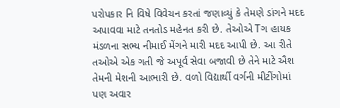પરોપકાર નિ વિષે વિવેચન કરતાં જણાવ્યું કે તેમણે ડાંગને મદદ અપાવવા માટે તનતોડ મહેનત કરી છે. તેઓએ Tગ હાયક મંડળના સભ્ય નીમાઈ મેંગને મારી મદદ આપી છે. આ રીતે તઓએ એક ગતી જે અપૂર્વ સેવા બજાવી છે તેને માટે ઐશ તેમની મેશની આભારી છે. વળો વિદ્યાર્થી વર્ગની મીટીંગોમાં પણ અવાર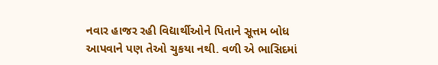નવાર હાજર રહી વિદ્યાર્થીઓને પિતાને સૂત્તમ બોધ આપવાને પણ તેઓ ચુકયા નથી. વળી એ ભાસિદમાં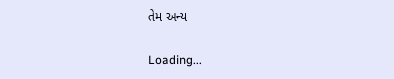તેમ અન્ય

Loading...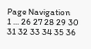Page Navigation
1 ... 26 27 28 29 30 31 32 33 34 35 36